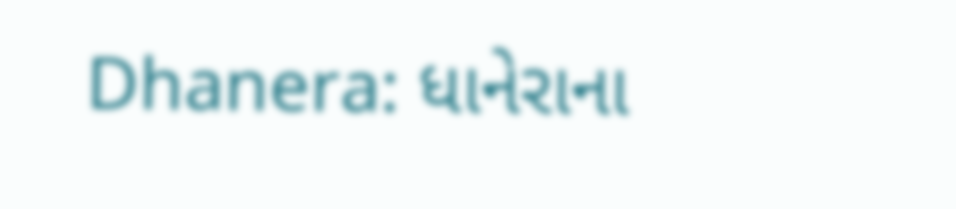Dhanera: ધાનેરાના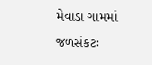મેવાડા ગામમાં જળસંકટઃ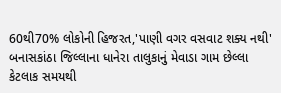60થી70% લોકોની હિજરત,'પાણી વગર વસવાટ શક્ય નથી'
બનાસકાંઠા જિલ્લાના ધાનેરા તાલુકાનું મેવાડા ગામ છેલ્લા કેટલાક સમયથી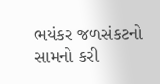ભયંકર જળસંકટનો સામનો કરી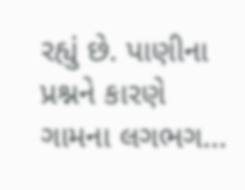રહ્યું છે. પાણીના પ્રશ્નને કારણે ગામના લગભગ...